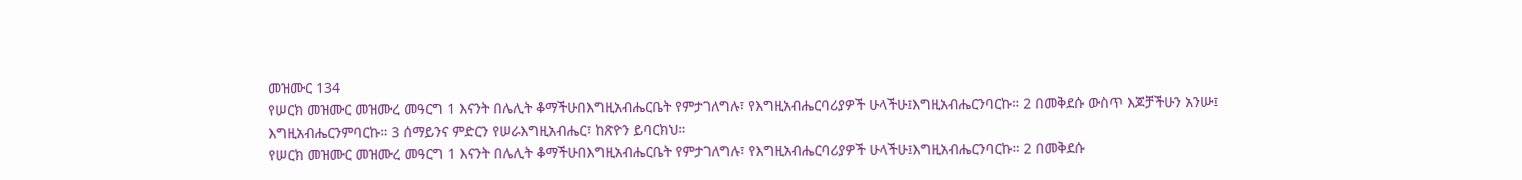መዝሙር 134
የሠርክ መዝሙር መዝሙረ መዓርግ 1 እናንት በሌሊት ቆማችሁበእግዚአብሔርቤት የምታገለግሉ፣ የእግዚአብሔርባሪያዎች ሁላችሁ፤እግዚአብሔርንባርኩ። 2 በመቅደሱ ውስጥ እጆቻችሁን አንሡ፤ እግዚአብሔርንምባርኩ። 3 ሰማይንና ምድርን የሠራእግዚአብሔር፣ ከጽዮን ይባርክህ።
የሠርክ መዝሙር መዝሙረ መዓርግ 1 እናንት በሌሊት ቆማችሁበእግዚአብሔርቤት የምታገለግሉ፣ የእግዚአብሔርባሪያዎች ሁላችሁ፤እግዚአብሔርንባርኩ። 2 በመቅደሱ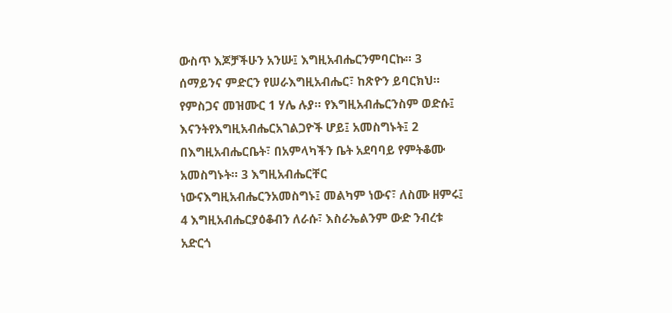ውስጥ እጆቻችሁን አንሡ፤ እግዚአብሔርንምባርኩ። 3 ሰማይንና ምድርን የሠራእግዚአብሔር፣ ከጽዮን ይባርክህ።
የምስጋና መዝሙር 1 ሃሌ ሉያ። የእግዚአብሔርንስም ወድሱ፤ እናንትየእግዚአብሔርአገልጋዮች ሆይ፤ አመስግኑት፤ 2 በእግዚአብሔርቤት፣ በአምላካችን ቤት አደባባይ የምትቆሙ አመስግኑት። 3 እግዚአብሔርቸር ነውናእግዚአብሔርንአመስግኑ፤ መልካም ነውና፣ ለስሙ ዘምሩ፤ 4 እግዚአብሔርያዕቆብን ለራሱ፣ እስራኤልንም ውድ ንብረቱ አድርጎ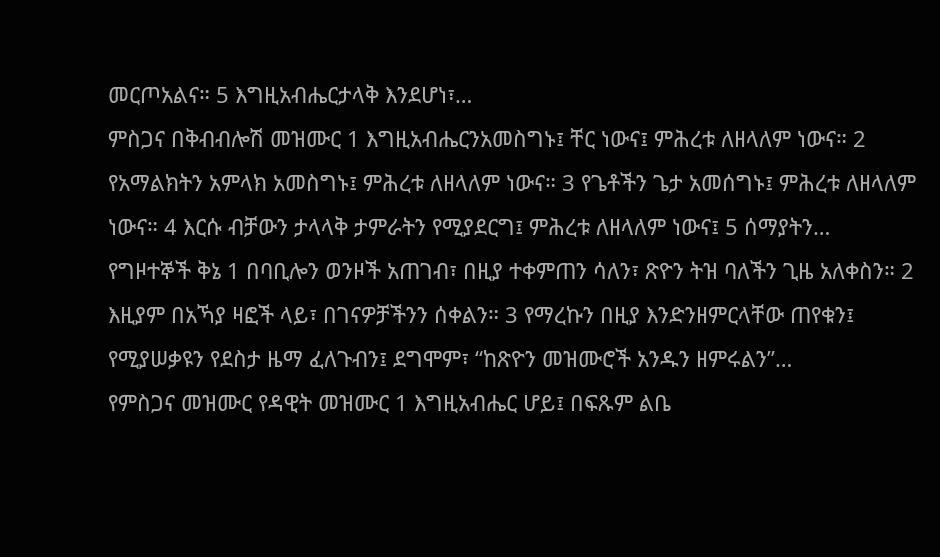መርጦአልና። 5 እግዚአብሔርታላቅ እንደሆነ፣…
ምስጋና በቅብብሎሽ መዝሙር 1 እግዚአብሔርንአመስግኑ፤ ቸር ነውና፤ ምሕረቱ ለዘላለም ነውና። 2 የአማልክትን አምላክ አመስግኑ፤ ምሕረቱ ለዘላለም ነውና። 3 የጌቶችን ጌታ አመሰግኑ፤ ምሕረቱ ለዘላለም ነውና። 4 እርሱ ብቻውን ታላላቅ ታምራትን የሚያደርግ፤ ምሕረቱ ለዘላለም ነውና፤ 5 ሰማያትን…
የግዞተኞች ቅኔ 1 በባቢሎን ወንዞች አጠገብ፣ በዚያ ተቀምጠን ሳለን፣ ጽዮን ትዝ ባለችን ጊዜ አለቀስን። 2 እዚያም በአኻያ ዛፎች ላይ፣ በገናዎቻችንን ሰቀልን። 3 የማረኩን በዚያ እንድንዘምርላቸው ጠየቁን፤ የሚያሠቃዩን የደስታ ዜማ ፈለጉብን፤ ደግሞም፣ “ከጽዮን መዝሙሮች አንዱን ዘምሩልን”…
የምስጋና መዝሙር የዳዊት መዝሙር 1 እግዚአብሔር ሆይ፤ በፍጹም ልቤ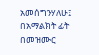አመሰግንሃለሁ፤ በአማልክት ፊት በመዝሙር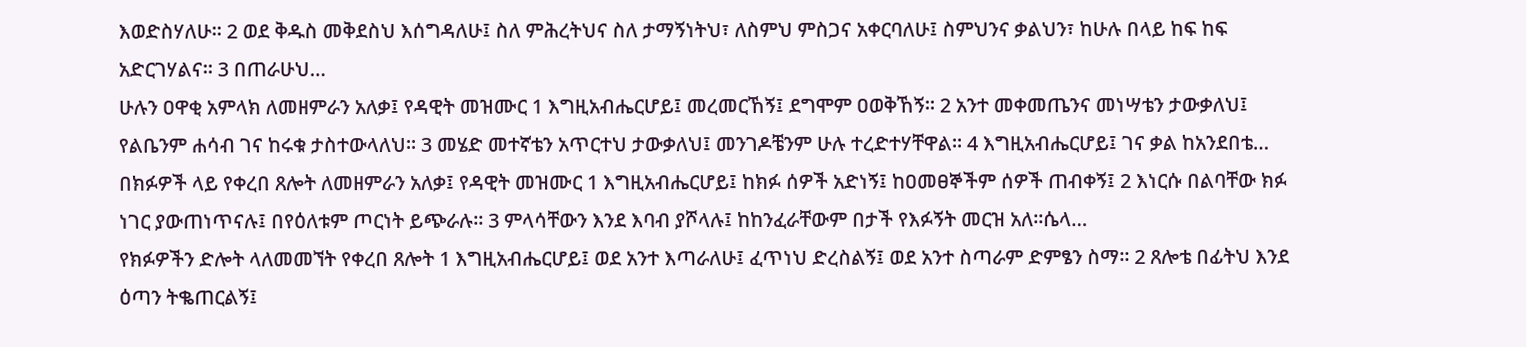እወድስሃለሁ። 2 ወደ ቅዱስ መቅደስህ እሰግዳለሁ፤ ስለ ምሕረትህና ስለ ታማኝነትህ፣ ለስምህ ምስጋና አቀርባለሁ፤ ስምህንና ቃልህን፣ ከሁሉ በላይ ከፍ ከፍ አድርገሃልና። 3 በጠራሁህ…
ሁሉን ዐዋቂ አምላክ ለመዘምራን አለቃ፤ የዳዊት መዝሙር 1 እግዚአብሔርሆይ፤ መረመርኸኝ፤ ደግሞም ዐወቅኸኝ። 2 አንተ መቀመጤንና መነሣቴን ታውቃለህ፤ የልቤንም ሐሳብ ገና ከሩቁ ታስተውላለህ። 3 መሄድ መተኛቴን አጥርተህ ታውቃለህ፤ መንገዶቼንም ሁሉ ተረድተሃቸዋል። 4 እግዚአብሔርሆይ፤ ገና ቃል ከአንደበቴ…
በክፉዎች ላይ የቀረበ ጸሎት ለመዘምራን አለቃ፤ የዳዊት መዝሙር 1 እግዚአብሔርሆይ፤ ከክፉ ሰዎች አድነኝ፤ ከዐመፀኞችም ሰዎች ጠብቀኝ፤ 2 እነርሱ በልባቸው ክፉ ነገር ያውጠነጥናሉ፤ በየዕለቱም ጦርነት ይጭራሉ። 3 ምላሳቸውን እንደ እባብ ያሾላሉ፤ ከከንፈራቸውም በታች የእፉኝት መርዝ አለ።ሴላ…
የክፉዎችን ድሎት ላለመመኘት የቀረበ ጸሎት 1 እግዚአብሔርሆይ፤ ወደ አንተ እጣራለሁ፤ ፈጥነህ ድረስልኝ፤ ወደ አንተ ስጣራም ድምፄን ስማ። 2 ጸሎቴ በፊትህ እንደ ዕጣን ትቈጠርልኝ፤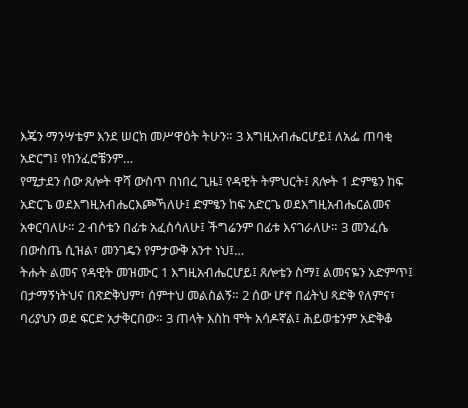እጄን ማንሣቴም እንደ ሠርክ መሥዋዕት ትሁን። 3 እግዚአብሔርሆይ፤ ለአፌ ጠባቂ አድርግ፤ የከንፈሮቼንም…
የሚታደን ሰው ጸሎት ዋሻ ውስጥ በነበረ ጊዜ፤ የዳዊት ትምህርት፤ ጸሎት 1 ድምፄን ከፍ አድርጌ ወደእግዚአብሔርእጮኻለሁ፤ ድምፄን ከፍ አድርጌ ወደእግዚአብሔርልመና አቀርባለሁ። 2 ብሶቴን በፊቱ አፈስሳለሁ፤ ችግሬንም በፊቱ እናገራለሁ። 3 መንፈሴ በውስጤ ሲዝል፣ መንገዴን የምታውቅ አንተ ነህ፤…
ትሑት ልመና የዳዊት መዝሙር 1 እግዚአብሔርሆይ፤ ጸሎቴን ስማ፤ ልመናዬን አድምጥ፤ በታማኝነትህና በጽድቅህም፣ ሰምተህ መልስልኝ። 2 ሰው ሆኖ በፊትህ ጻድቅ የለምና፣ ባሪያህን ወደ ፍርድ አታቅርበው። 3 ጠላት እስከ ሞት አሳዶኛል፤ ሕይወቴንም አድቅቆ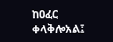ከዐፈር ቀላቅሎአል፤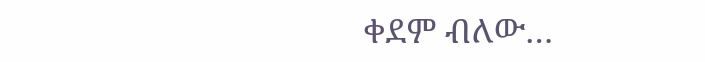ቀደም ብለው…